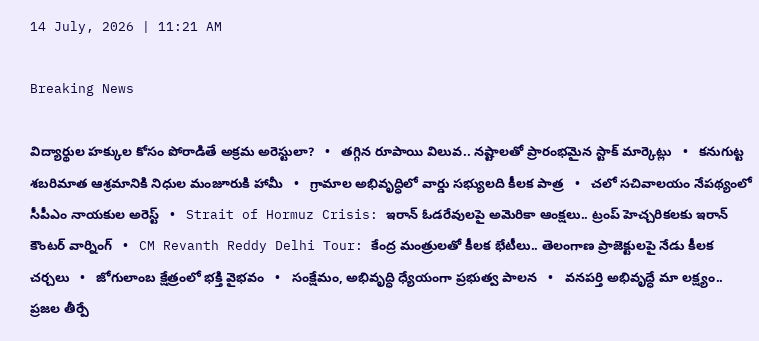14 July, 2026 | 11:21 AM

Breaking News

విద్యార్థుల హక్కుల కోసం పోరాడితే అక్రమ అరెస్టులా?   •   తగ్గిన రూపాయి విలువ.. నష్టాలతో ప్రారంభమైన స్టాక్ మార్కెట్లు   •   కనుగుట్ట శబరిమాత ఆశ్రమానికి నిధుల మంజూరుకి హామీ   •   గ్రామాల అభివృద్ధిలో వార్డు సభ్యులది కీలక పాత్ర   •   చలో సచివాలయం నేపథ్యంలో సీపీఎం నాయకుల అరెస్ట్   •   Strait of Hormuz Crisis: ఇరాన్ ఓడరేవులపై అమెరికా ఆంక్షలు.. ట్రంప్ హెచ్చరికలకు ఇరాన్ కౌంటర్ వార్నింగ్   •   CM Revanth Reddy Delhi Tour: కేంద్ర మంత్రులతో కీలక భేటీలు.. తెలంగాణ ప్రాజెక్టులపై నేడు కీలక చర్చలు   •   జోగులాంబ క్షేత్రంలో భక్తి వైభవం   •   సంక్షేమం, అభివృద్ధి ధ్యేయంగా ప్రభుత్వ పాలన   •   వనపర్తి అభివృద్ధే మా లక్ష్యం.. ప్రజల తీర్పే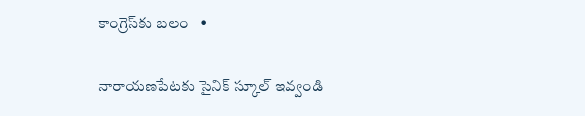కాంగ్రెస్‌కు బలం   •

నారాయణపేటకు సైనిక్ స్కూల్ ఇవ్వండి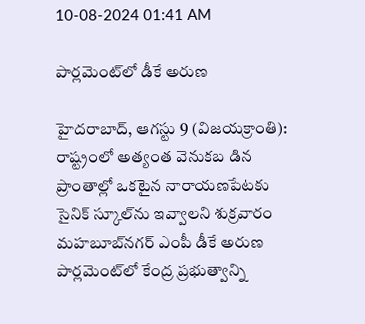10-08-2024 01:41 AM

పార్లమెంట్‌లో డీకే అరుణ

హైదరాబాద్, ఆగస్టు 9 (విజయక్రాంతి): రాష్ట్రంలో అత్యంత వెనుకబ డిన ప్రాంతాల్లో ఒకటైన నారాయణపేటకు సైనిక్ స్కూల్‌ను ఇవ్వాలని శుక్రవారం మహబూబ్‌నగర్ ఎంపీ డీకే అరుణ పార్లమెంట్‌లో కేంద్ర ప్రభుత్వాన్ని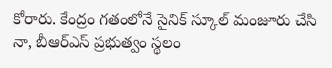కోరారు. కేంద్రం గతంలోనే సైనిక్ స్కూల్ మంజూరు చేసి నా, బీఆర్‌ఎస్ ప్రభుత్వం స్థలం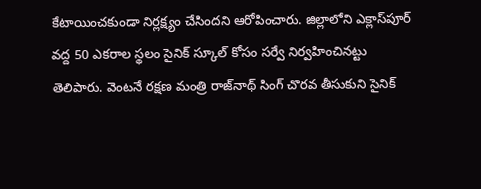కేటాయించకుండా నిర్లక్ష్యం చేసిందని ఆరోపించారు. జిల్లాలోని ఎక్లాస్‌పూర్ వద్ద 50 ఎకరాల స్థలం సైనిక్ స్కూల్ కోసం సర్వే నిర్వహించినట్టు తెలిపారు. వెంటనే రక్షణ మంత్రి రాజ్‌నాథ్ సింగ్ చొరవ తీసుకుని సైనిక్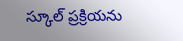స్కూల్ ప్రక్రియను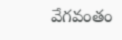వేగవంతం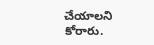చేయాలని కోరారు.